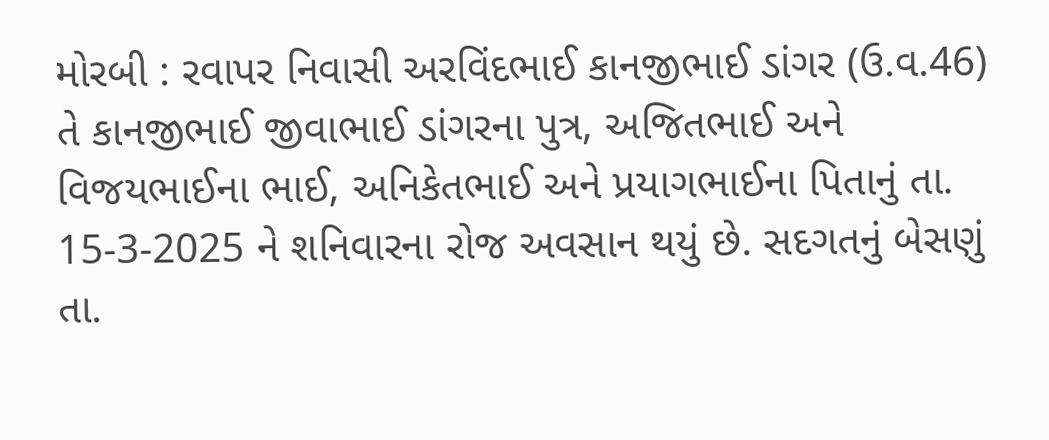મોરબી : રવાપર નિવાસી અરવિંદભાઈ કાનજીભાઈ ડાંગર (ઉ.વ.46) તે કાનજીભાઈ જીવાભાઈ ડાંગરના પુત્ર, અજિતભાઈ અને વિજયભાઈના ભાઈ, અનિકેતભાઈ અને પ્રયાગભાઈના પિતાનું તા. 15-3-2025 ને શનિવારના રોજ અવસાન થયું છે. સદગતનું બેસણું તા.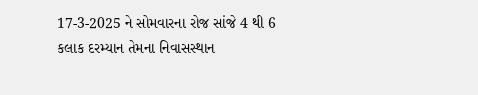17-3-2025 ને સોમવારના રોજ સાંજે 4 થી 6 કલાક દરમ્યાન તેમના નિવાસસ્થાન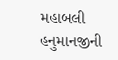મહાબલી હનુમાનજીની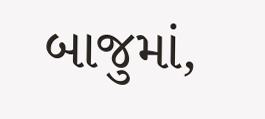બાજુમાં,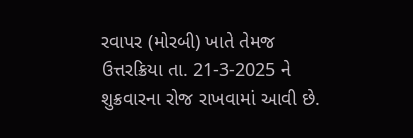રવાપર (મોરબી) ખાતે તેમજ ઉત્તરક્રિયા તા. 21-3-2025 ને શુક્રવારના રોજ રાખવામાં આવી છે.